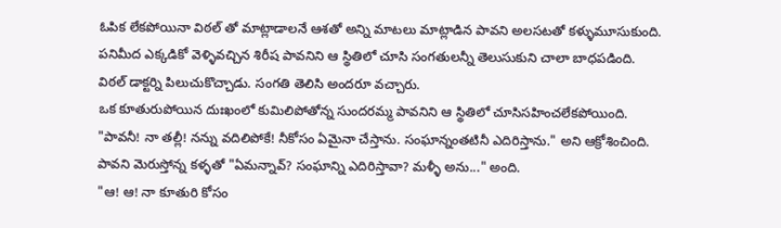ఓపిక లేకపోయినా విఠల్ తో మాట్లాడాలనే ఆశతో అన్ని మాటలు మాట్లాడిన పావని అలసటతో కళ్ళుమూసుకుంది.
పనిమీద ఎక్కడికో వెళ్ళివచ్చిన శిరీష పావనిని ఆ స్థితిలో చూసి సంగతులన్నీ తెలుసుకుని చాలా బాధపడింది.
విఠల్ డాక్టర్ని పిలుచుకొచ్చాడు. సంగతి తెలిసి అందరూ వచ్చారు.
ఒక కూతురుపోయిన దుఃఖంలో కుమిలిపోతోన్న సుందరమ్మ పావనిని ఆ స్థితిలో చూసిసహించలేకపోయింది.
"పావనీ! నా తల్లీ! నన్ను వదిలిపోకే! నీకోసం ఏమైనా చేస్తాను. సంఘాన్నంతటినీ ఎదిరిస్తాను." అని ఆక్రోశించింది.
పావని మెరుస్తోన్న కళ్ళతో "ఏమన్నావ్? సంఘాన్ని ఎదిరిస్తావా? మళ్ళీ అను..." అంది.
"ఆ! ఆ! నా కూతురి కోసం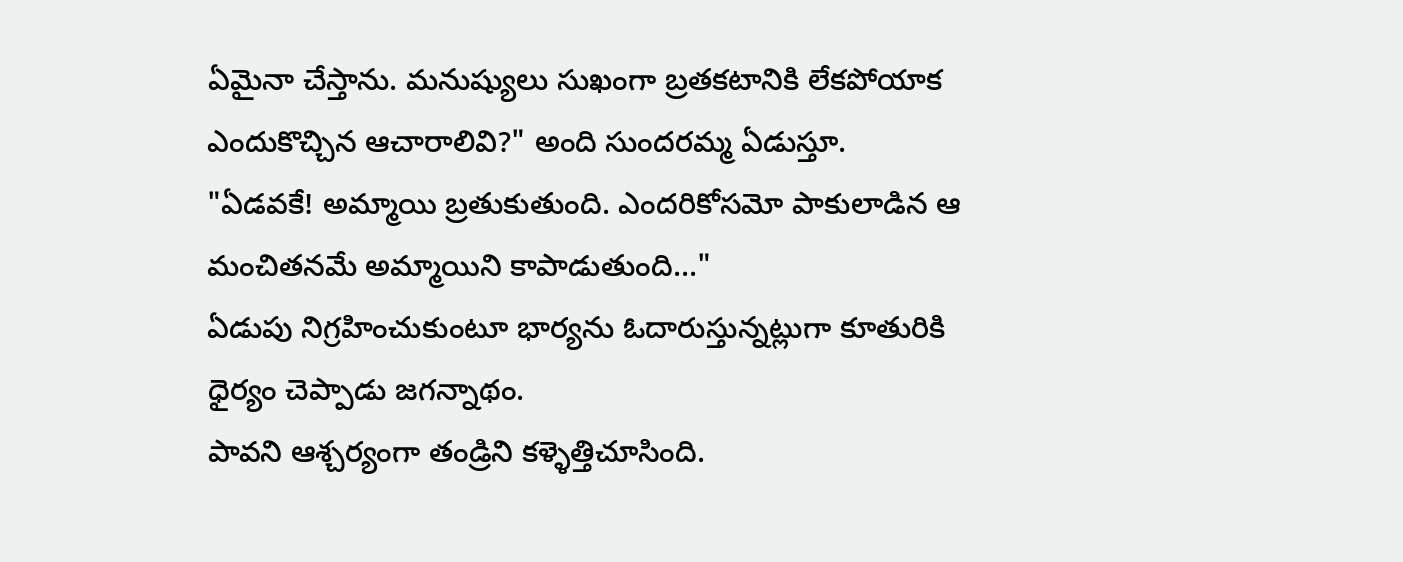ఏమైనా చేస్తాను. మనుష్యులు సుఖంగా బ్రతకటానికి లేకపోయాక ఎందుకొచ్చిన ఆచారాలివి?" అంది సుందరమ్మ ఏడుస్తూ.
"ఏడవకే! అమ్మాయి బ్రతుకుతుంది. ఎందరికోసమో పాకులాడిన ఆ మంచితనమే అమ్మాయిని కాపాడుతుంది..."
ఏడుపు నిగ్రహించుకుంటూ భార్యను ఓదారుస్తున్నట్లుగా కూతురికి ధైర్యం చెప్పాడు జగన్నాథం.
పావని ఆశ్చర్యంగా తండ్రిని కళ్ళెత్తిచూసింది.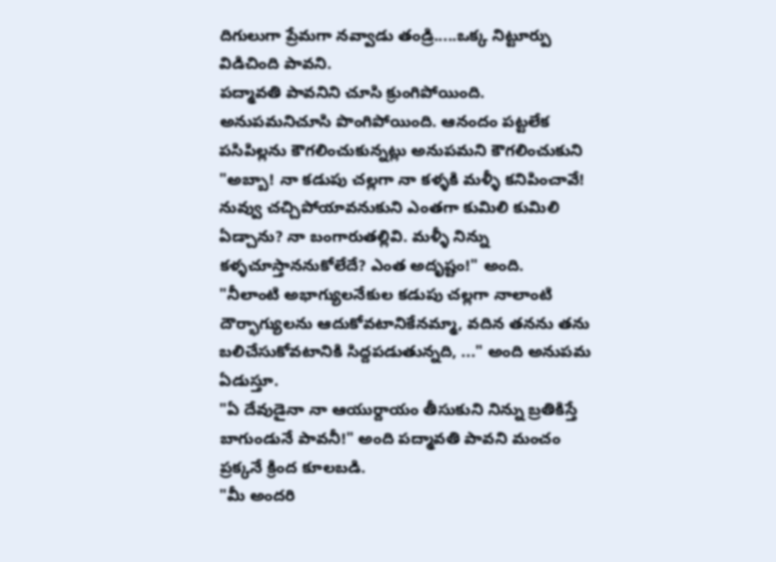దిగులుగా ప్రేమగా నవ్వాడు తండ్రి.....ఒక్క నిట్టూర్పు విడిచింది పావని.
పద్మావతి పావనిని చూసి క్రుంగిపోయింది. అనుపమనిచూసి పొంగిపోయింది. ఆనందం పట్టలేక పసిపిల్లను కౌగలించుకున్నట్లు అనుపమని కౌగలించుకుని "అబ్బా! నా కడుపు చల్లగా నా కళ్ళకి మళ్ళీ కనిపించావే! నువ్వు చచ్చిపోయావనుకుని ఎంతగా కుమిలి కుమిలి ఏడ్చాను? నా బంగారుతల్లివి. మళ్ళీ నిన్ను కళ్ళచూస్తాననుకోలేదే? ఎంత అదృష్టం!" అంది.
"నీలాంటి అభాగ్యులనేకుల కడుపు చల్లగా నాలాంటి దౌర్భాగ్యులను ఆదుకోవటానికేనమ్మా, వదిన తనను తను బలిచేసుకోవటానికి సిద్దపడుతున్నది, ..." అంది అనుపమ ఏడుస్తూ.
"ఏ దేవుడైనా నా ఆయుర్దాయం తీసుకుని నిన్ను బ్రతికిస్తే బాగుండునే పావనీ!" అంది పద్మావతి పావని మంచం ప్రక్కనే క్రింద కూలబడి.
"మీ అందరి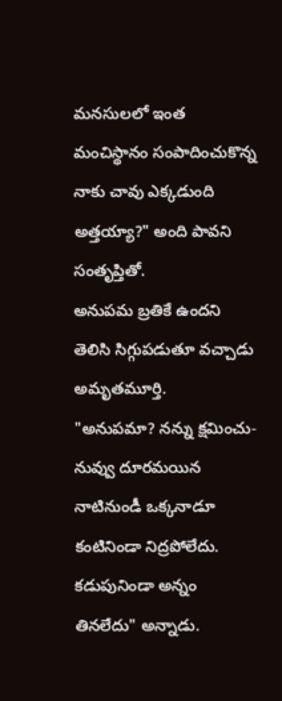మనసులలో ఇంత మంచిస్థానం సంపాదించుకొన్న నాకు చావు ఎక్కడుంది అత్తయ్యా?" అంది పావని సంతృప్తితో.
అనుపమ బ్రతికే ఉందని తెలిసి సిగ్గుపడుతూ వచ్చాడు అమృతమూర్తి.
"అనుపమా? నన్ను క్షమించు-నువ్వు దూరమయిన నాటినుండీ ఒక్కనాడూ కంటినిండా నిద్రపోలేదు. కడుపునిండా అన్నం తినలేదు" అన్నాడు.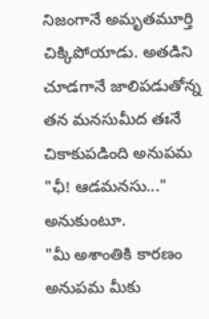నిజంగానే అమృతమూర్తి చిక్కిపోయాడు. అతడిని చూడగానే జాలిపడుతోన్న తన మనసుమీద తఃనే చికాకుపడింది అనుపమ "ఛీ! ఆడమనసు..." అనుకుంటూ.
"మీ అశాంతికి కారణం అనుపమ మీకు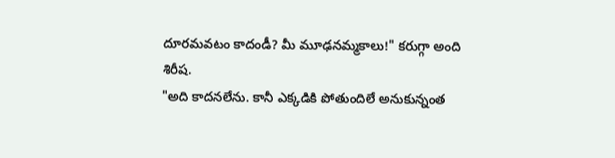దూరమవటం కాదండీ? మీ మూఢనమ్మకాలు!" కరుగ్గా అంది శిరీష.
"అది కాదనలేను. కానీ ఎక్కడికి పోతుందిలే అనుకున్నంత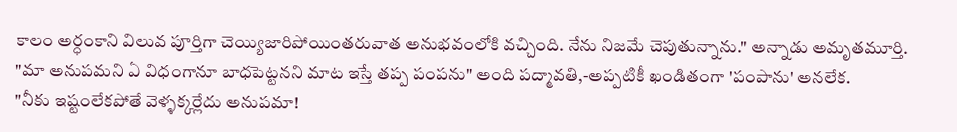కాలం అర్ధంకాని విలువ పూర్తిగా చెయ్యిజారిపోయింతరువాత అనుభవంలోకి వచ్చింది. నేను నిజమే చెపుతున్నాను." అన్నాడు అమృతమూర్తి.
"మా అనుపమని ఏ విధంగానూ బాధపెట్టనని మాట ఇస్తే తప్ప పంపను" అంది పద్మావతి,-అప్పటికీ ఖండితంగా 'పంపాను' అనలేక.
"నీకు ఇష్టంలేకపోతే వెళ్ళక్కర్లేదు అనుపమా!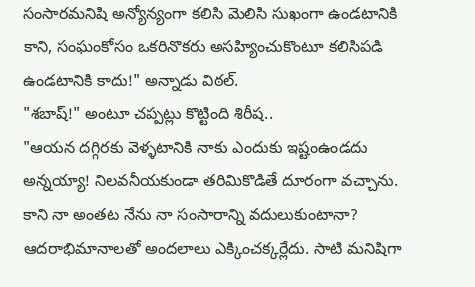సంసారమనిషి అన్యోన్యంగా కలిసి మెలిసి సుఖంగా ఉండటానికి కాని, సంఘంకోసం ఒకరినొకరు అసహ్యించుకొంటూ కలిసిపడి ఉండటానికి కాదు!" అన్నాడు విఠల్.
"శబాష్!" అంటూ చప్పట్లు కొట్టింది శిరీష..
"ఆయన దగ్గిరకు వెళ్ళటానికి నాకు ఎందుకు ఇష్టంఉండదు అన్నయ్యా! నిలవనీయకుండా తరిమికొడితే దూరంగా వచ్చాను. కాని నా అంతట నేను నా సంసారాన్ని వదులుకుంటానా? ఆదరాభిమానాలతో అందలాలు ఎక్కించక్కర్లేదు. సాటి మనిషిగా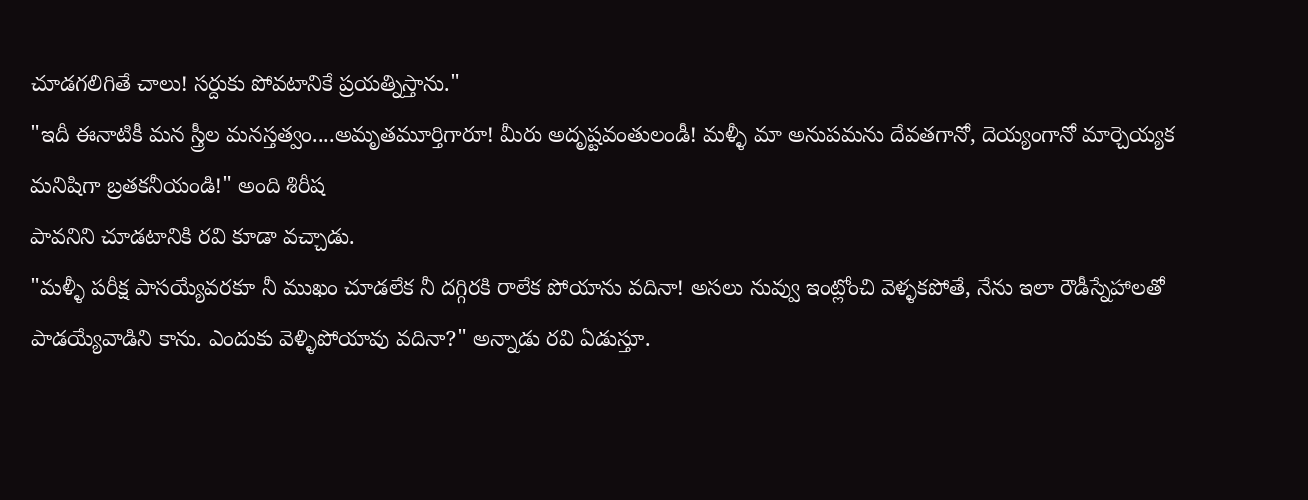చూడగలిగితే చాలు! సర్దుకు పోవటానికే ప్రయత్నిస్తాను."
"ఇదీ ఈనాటికీ మన స్త్రీల మనస్తత్వం....అమృతమూర్తిగారూ! మీరు అదృష్టవంతులండీ! మళ్ళీ మా అనుపమను దేవతగానో, దెయ్యంగానో మార్చెయ్యక మనిషిగా బ్రతకనీయండి!" అంది శిరీష
పావనిని చూడటానికి రవి కూడా వచ్చాడు.
"మళ్ళీ పరీక్ష పాసయ్యేవరకూ నీ ముఖం చూడలేక నీ దగ్గిరకి రాలేక పోయాను వదినా! అసలు నువ్వు ఇంట్లోంచి వెళ్ళకపోతే, నేను ఇలా రౌడీస్నేహాలతో పాడయ్యేవాడిని కాను. ఎందుకు వెళ్ళిపోయావు వదినా?" అన్నాడు రవి ఏడుస్తూ.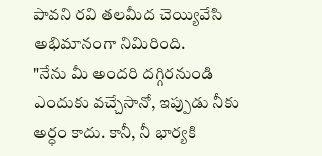పావని రవి తలమీద చెయ్యివేసి అభిమానంగా నిమిరింది.
"నేను మీ అందరి దగ్గిరనుండి ఎందుకు వచ్చేసానో, ఇప్పుడు నీకు అర్ధం కాదు. కానీ, నీ భార్యకి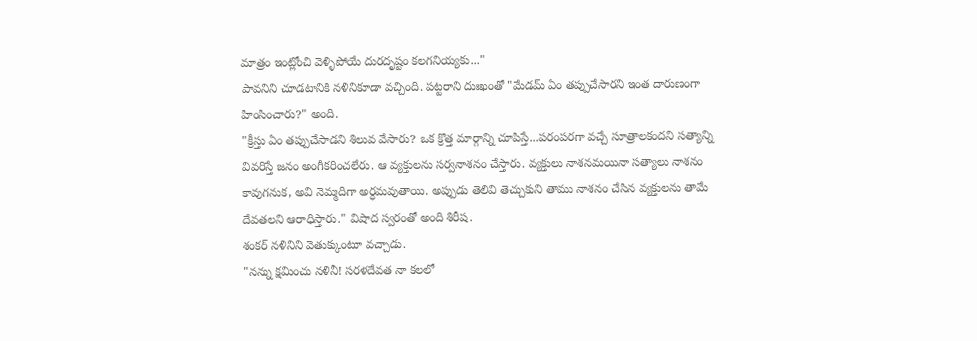మాత్రం ఇంట్లోంచి వెళ్ళిపోయే దురదృష్టం కలగనియ్యకు..."
పావనిని చూడటానికి నళినికూడా వచ్చింది. పట్టరాని దుఃఖంతో "మేడమ్ ఏం తప్పుచేసారని ఇంత దారుణంగా హింసించారు?" అంది.
"క్రీస్తు ఏం తప్పుచేసాడని శిలువ వేసారు? ఒక క్రొత్త మార్గాన్ని చూపిస్తే...పరంపరగా వచ్చే సూత్రాలకందని సత్యాన్ని వివరిస్తే జనం అంగీకరించలేరు. ఆ వ్యక్తులను సర్వనాశనం చేస్తారు. వ్యక్తులు నాశనమయినా సత్యాలు నాశనం కావుగనుక, అవి నెమ్మదిగా అర్ధమవుతాయి. అప్పుడు తెలివి తెచ్చుకుని తాము నాశనం చేసిన వ్యక్తులను తామే దేవతలని ఆరాధిస్తారు." విషాద స్వరంతో అంది శిరీష.
శంకర్ నళినిని వెతుక్కుంటూ వచ్చాడు.
"నన్ను క్షమించు నళినీ! సరళదేవత నా కలలో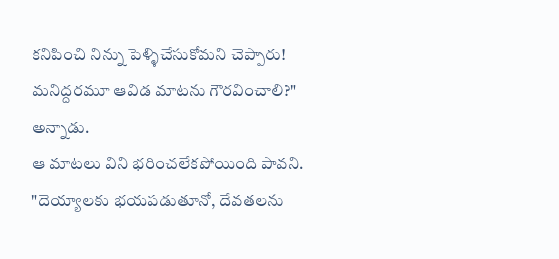కనిపించి నిన్ను పెళ్ళిచేసుకోమని చెప్పారు! మనిద్దరమూ ఆవిడ మాటను గౌరవించాలి?" అన్నాడు.
ఆ మాటలు విని భరించలేకపోయింది పావని.
"దెయ్యాలకు భయపడుతూనో, దేవతలను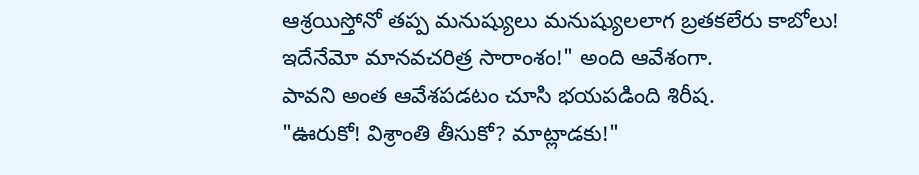ఆశ్రయిస్తోనో తప్ప మనుష్యులు మనుష్యులలాగ బ్రతకలేరు కాబోలు! ఇదేనేమో మానవచరిత్ర సారాంశం!" అంది ఆవేశంగా.
పావని అంత ఆవేశపడటం చూసి భయపడింది శిరీష.
"ఊరుకో! విశ్రాంతి తీసుకో? మాట్లాడకు!"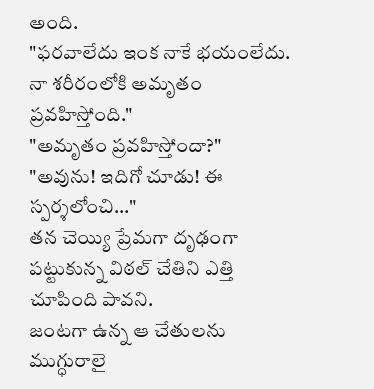అంది.
"ఫరవాలేదు ఇంక నాకే భయంలేదు. నా శరీరంలోకి అమృతం ప్రవహిస్తోంది."
"అమృతం ప్రవహిస్తోందా?"
"అవును! ఇదిగో చూడు! ఈ స్పర్శలోంచి..."
తన చెయ్యి ప్రేమగా దృఢంగా పట్టుకున్న విఠల్ చేతిని ఎత్తి చూపింది పావని.
జంటగా ఉన్న ఆ చేతులను ముగ్ధురాలై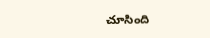చూసింది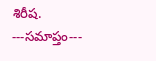శిరీష.
---సమాప్తం---